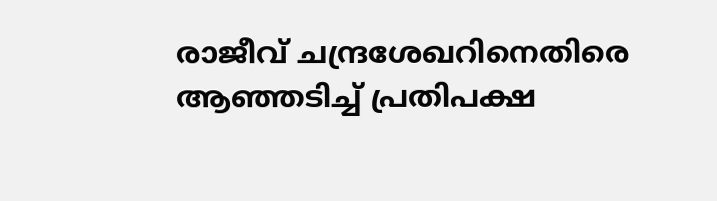രാജീവ് ചന്ദ്രശേഖറിനെതിരെ ആഞ്ഞടിച്ച് പ്രതിപക്ഷ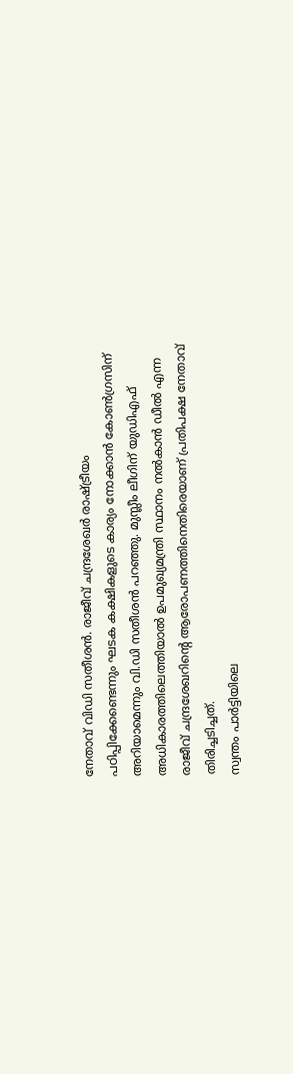നേതാവ് വിഡി സതീശൻ. രാജീവ് ചന്ദ്രശേഖർ രാഷ്ട്രീയം പഠിപ്പിക്കേണ്ടെന്നും ഘടക കക്ഷികളുടെ കാര്യം നോക്കാൻ കോൺഗ്രസിന് അറിയാമെന്നും വി.ഡി സതീശൻ പറഞ്ഞു. മുസ്ലീം ലീഗിന് യുഡിഎഫ് അധികാരത്തിലെത്തിയാൽ ഉപമുഖ്യമന്ത്രി സ്ഥാനം നൽകാൻ ഡീൽ എന്ന രാജീവ് ചന്ദ്രശേഖറിൻ്റെ ആരോപണത്തിനെതിരെയാണ് പ്രതിപക്ഷ നേതാവ് തിരിച്ചടിച്ചത്.
സ്വന്തം പാർട്ടിയിലെ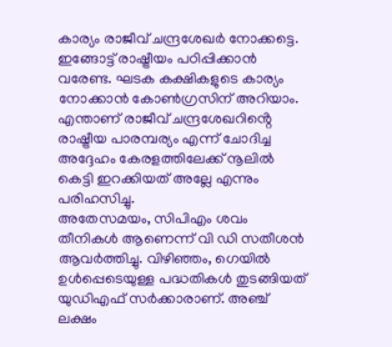കാര്യം രാജീവ് ചന്ദ്രശേഖർ നോക്കട്ടെ. ഇങ്ങോട്ട് രാഷ്ട്രീയം പഠിപ്പിക്കാൻ വരേണ്ട. ഘടക കക്ഷികളുടെ കാര്യം നോക്കാൻ കോൺഗ്രസിന് അറിയാം. എന്താണ് രാജീവ് ചന്ദ്രശേഖറിൻ്റെ രാഷ്ട്രീയ പാരമ്പര്യം എന്ന് ചോദിച്ച അദ്ദേഹം കേരളത്തിലേക്ക് നൂലിൽ കെട്ടി ഇറക്കിയത് അല്ലേ എന്നും പരിഹസിച്ചു.
അതേസമയം, സിപിഎം ശവം തീനികൾ ആണെന്ന് വി ഡി സതീശൻ ആവർത്തിച്ചു. വിഴിഞ്ഞം, ഗെയിൽ ഉൾപ്പെടെയുള്ള പദ്ധതികൾ തുടങ്ങിയത് യുഡിഎഫ് സർക്കാരാണ്. അഞ്ച് ലക്ഷം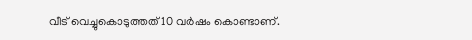വീട് വെച്ചുകൊടുത്തത് 10 വർഷം കൊണ്ടാണ്.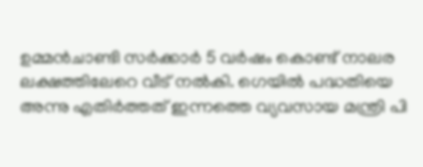ഉമ്മൻചാണ്ടി സർക്കാർ 5 വർഷം കൊണ്ട് നാലര ലക്ഷത്തിലേറെ വീട് നൽകി. ഗെയിൽ പദ്ധതിയെ അന്നു എതിർത്തത് ഇന്നത്തെ വ്യവസായ മന്ത്രി പി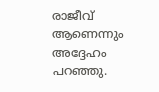രാജീവ് ആണെന്നും അദ്ദേഹം പറഞ്ഞു.